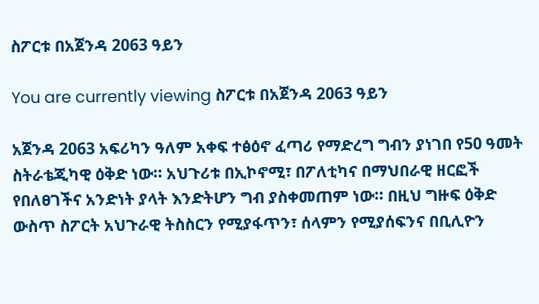ስፖርቱ በአጀንዳ 2063 ዓይን

You are currently viewing ስፖርቱ በአጀንዳ 2063 ዓይን

አጀንዳ 2063 አፍሪካን ዓለም አቀፍ ተፅዕኖ ፈጣሪ የማድረግ ግብን ያነገበ የ50 ዓመት ስትራቴጂካዊ ዕቅድ ነው። አህጉሪቱ በኢኮኖሚ፣ በፖለቲካና በማህበራዊ ዘርፎች የበለፀገችና አንድነት ያላት እንድትሆን ግብ ያስቀመጠም ነው። በዚህ ግዙፍ ዕቅድ ውስጥ ስፖርት አህጉራዊ ትስስርን የሚያፋጥን፣ ሰላምን የሚያሰፍንና በቢሊዮን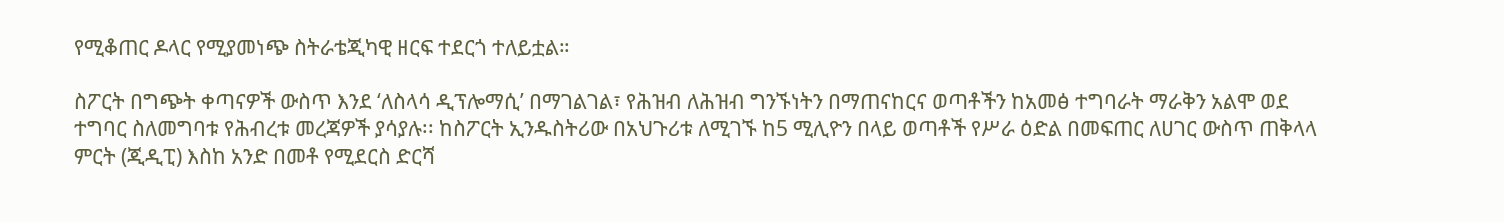የሚቆጠር ዶላር የሚያመነጭ ስትራቴጂካዊ ዘርፍ ተደርጎ ተለይቷል።

ስፖርት በግጭት ቀጣናዎች ውስጥ እንደ ‘ለስላሳ ዲፕሎማሲ’ በማገልገል፣ የሕዝብ ለሕዝብ ግንኙነትን በማጠናከርና ወጣቶችን ከአመፅ ተግባራት ማራቅን አልሞ ወደ ተግባር ስለመግባቱ የሕብረቱ መረጃዎች ያሳያሉ፡፡ ከስፖርት ኢንዱስትሪው በአህጉሪቱ ለሚገኙ ከ5 ሚሊዮን በላይ ወጣቶች የሥራ ዕድል በመፍጠር ለሀገር ውስጥ ጠቅላላ ምርት (ጂዲፒ) እስከ አንድ በመቶ የሚደርስ ድርሻ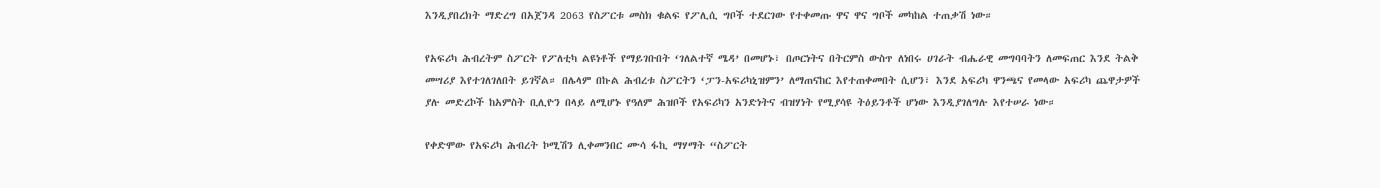እንዲያበረክት ማድረግ በአጀንዳ 2063 የስፖርቱ መስክ ቁልፍ የፖሊሲ ግቦች ተደርገው የተቀመጡ ዋና ዋና ግቦች መካከል ተጠቃሽ ነው።

የአፍሪካ ሕብረትም ስፖርት የፖለቲካ ልዩነቶች የማይገቡበት ‘ገለልተኛ ሜዳ’ በመሆኑ፣ በጦርነትና በትርምስ ውስጥ ለነበሩ ሀገራት ብሔራዊ መግባባትን ለመፍጠር እንደ ትልቅ መሣሪያ እየተገለገለበት ይገኛል። በሌላም በኩል ሕብረቱ ስፖርትን ‘ፓን-አፍሪካኒዝምን’ ለማጠናከር እየተጠቀመበት ሲሆን፣ እንደ አፍሪካ ዋንጫና የመላው አፍሪካ ጨዋታዎች ያሉ መድረኮች ከአምስት ቢሊዮን በላይ ለሚሆኑ የዓለም ሕዝቦች የአፍሪካን አንድነትና ብዝሃነት የሚያሳዩ ትዕይንቶች ሆነው እንዲያገለግሉ እየተሠራ ነው።

የቀድሞው የአፍሪካ ሕብረት ኮሚሽን ሊቀመንበር ሙሳ ፋኪ ማሃማት “ስፖርት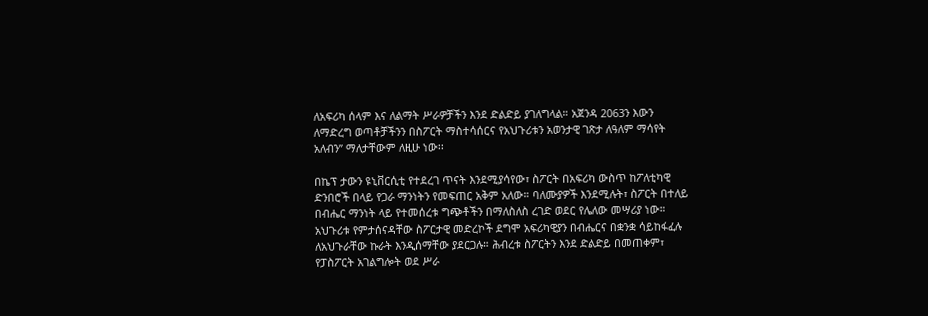ለአፍሪካ ሰላም እና ለልማት ሥራዎቻችን እንደ ድልድይ ያገለግላል። አጀንዳ 2063ን እውን ለማድረግ ወጣቶቻችንን በስፖርት ማስተሳሰርና የአህጉሪቱን አወንታዊ ገጽታ ለዓለም ማሳየት አለብን” ማለታቸውም ለዚሁ ነው፡፡

በኬፕ ታውን ዩኒቨርሲቲ የተደረገ ጥናት እንደሚያሳየው፣ ስፖርት በአፍሪካ ውስጥ ከፖለቲካዊ ድንበሮች በላይ የጋራ ማንነትን የመፍጠር አቅም አለው። ባለሙያዎች እንደሚሉት፣ ስፖርት በተለይ በብሔር ማንነት ላይ የተመሰረቱ ግጭቶችን በማለስለስ ረገድ ወደር የሌለው መሣሪያ ነው። አህጉሪቱ የምታሰናዳቸው ስፖርታዊ መድረኮች ደግሞ አፍሪካዊያን በብሔርና በቋንቋ ሳይከፋፈሉ ለአህጉራቸው ኩራት እንዲሰማቸው ያደርጋሉ። ሕብረቱ ስፖርትን እንደ ድልድይ በመጠቀም፣ የፓስፖርት አገልግሎት ወደ ሥራ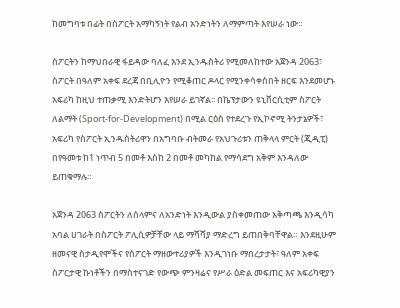ከመግባቱ በፊት በስፖርት አማካኝነት የልብ አንድነትን ለማምጣት እየሠራ ነው።

ስፖርትን ከማህበራዊ ፋይዳው ባለፈ እንደ ኢንዱስትሪ የሚመለከተው አጀንዳ 2063፣ ስፖርት በዓለም አቀፍ ደረጃ በቢሊዮን የሚቆጠር ዶላር የሚንቀሳቀስበት ዘርፍ እንደመሆኑ አፍሪካ ከዚህ ተጠቃሚ እንድትሆን እየሠራ ይገኛል፡፡ በኬፕታውን ዩኒቨርሲቲም ስፖርት ለልማት (Sport-for-Development) በሚል ርዕስ የተደረጉ የኢኮኖሚ ትንታኔዎች፣ አፍሪካ የስፖርት ኢንዱስትሪዋን በአግባቡ ብትመራ የአህጉሪቱን ጠቅላላ ምርት (ጂዲፒ) በየዓመቱ ከ1 ነጥብ 5 በመቶ እስከ 2 በመቶ መካከል የማሳደግ አቅም እንዳለው ይጠቁማሉ።

አጀንዳ 2063 ስፖርትን ለሰላምና ለአንድነት እንዲውል ያስቀመጠው አቅጣጫ እንዲሳካ አባል ሀገራት በስፖርት ፖሊሲዎቻቸው ላይ ማሻሻያ ማድረግ ይጠበቅባቸዋል። እንደዚሁም ዘመናዊ ስታዲየሞችና የስፖርት ማዘውተሪያዎች እንዲገነቡ ማበረታታት፣ ዓለም አቀፍ ስፖርታዊ ኩነቶችን በማስተናገድ የውጭ ምንዛሬና የሥራ ዕድል መፍጠር እና አፍሪካዊያን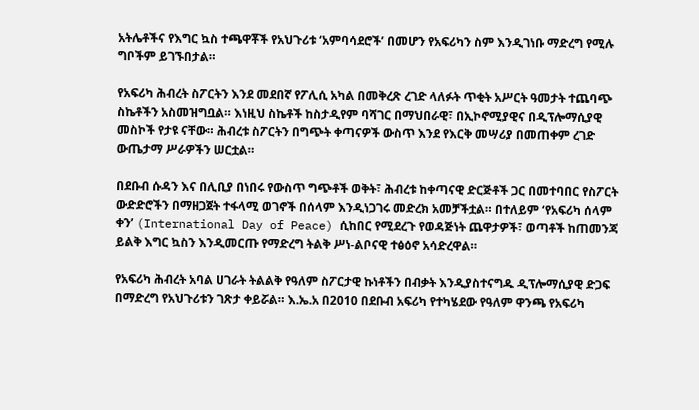አትሌቶችና የእግር ኳስ ተጫዋቾች የአህጉሪቱ ‘አምባሳደሮች’ በመሆን የአፍሪካን ስም እንዲገነቡ ማድረግ የሚሉ ግቦችም ይገኙበታል።

የአፍሪካ ሕብረት ስፖርትን እንደ መደበኛ የፖሊሲ አካል በመቅረጽ ረገድ ላለፉት ጥቂት አሥርት ዓመታት ተጨባጭ ስኬቶችን አስመዝግቧል። እነዚህ ስኬቶች ከስታዲየም ባሻገር በማህበራዊ፣ በኢኮኖሚያዊና በዲፕሎማሲያዊ መስኮች የታዩ ናቸው። ሕብረቱ ስፖርትን በግጭት ቀጣናዎች ውስጥ እንደ የእርቅ መሣሪያ በመጠቀም ረገድ ውጤታማ ሥራዎችን ሠርቷል።

በደቡብ ሱዳን እና በሊቢያ በነበሩ የውስጥ ግጭቶች ወቅት፣ ሕብረቱ ከቀጣናዊ ድርጅቶች ጋር በመተባበር የስፖርት ውድድሮችን በማዘጋጀት ተፋላሚ ወገኖች በሰላም እንዲነጋገሩ መድረክ አመቻችቷል። በተለይም ‘የአፍሪካ ሰላም ቀን’ (International Day of Peace) ሲከበር የሚደረጉ የወዳጅነት ጨዋታዎች፣ ወጣቶች ከጠመንጃ ይልቅ እግር ኳስን እንዲመርጡ የማድረግ ትልቅ ሥነ-ልቦናዊ ተፅዕኖ አሳድረዋል።

የአፍሪካ ሕብረት አባል ሀገራት ትልልቅ የዓለም ስፖርታዊ ኩነቶችን በብቃት እንዲያስተናግዱ ዲፕሎማሲያዊ ድጋፍ በማድረግ የአህጉሪቱን ገጽታ ቀይሯል። እ.ኤ.አ በ2010 በደቡብ አፍሪካ የተካሄደው የዓለም ዋንጫ የአፍሪካ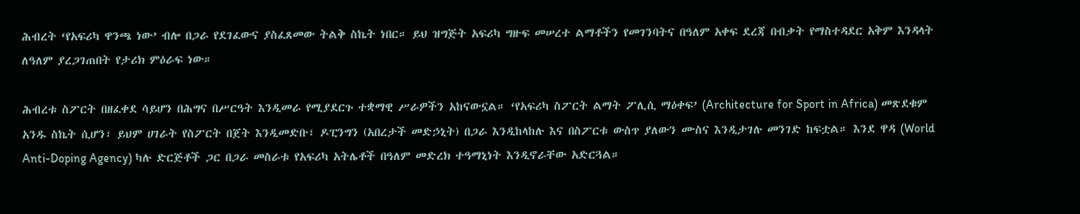ሕብረት ‘የአፍሪካ ዋንጫ ነው’ ብሎ በጋራ የደገፈውና ያስፈጸመው ትልቅ ስኬት ነበር። ይህ ዝግጅት አፍሪካ ግዙፍ መሠረተ ልማቶችን የመገንባትና በዓለም አቀፍ ደረጃ በብቃት የማስተዳደር አቅም እንዳላት ለዓለም ያረጋገጠበት የታሪክ ምዕራፍ ነው።

ሕብረቱ ስፖርት በዘፈቀደ ሳይሆን በሕግና በሥርዓት እንዲመራ የሚያደርጉ ተቋማዊ ሥራዎችን አከናውኗል። ‘የአፍሪካ ስፖርት ልማት ፖሊሲ ማዕቀፍ’ (Architecture for Sport in Africa) መጽደቁም አንዱ ስኬት ሲሆን፣ ይህም ሀገራት የስፖርት በጀት እንዲመድቡ፣ ዶፒንግን (አበረታች መድኃኒት) በጋራ እንዲከላከሉ እና በስፖርቱ ውስጥ ያለውን ሙስና እንዲታገሉ መንገድ ከፍቷል። እንደ ዋዳ (World Anti-Doping Agency) ካሉ ድርጅቶች ጋር በጋራ መስራቱ የአፍሪካ አትሌቶች በዓለም መድረክ ተዓማኒነት እንዲኖራቸው አድርጓል።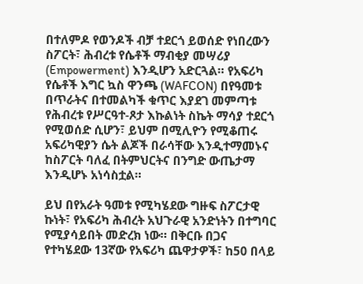በተለምዶ የወንዶች ብቻ ተደርጎ ይወሰድ የነበረውን ስፖርት፣ ሕብረቱ የሴቶች ማብቂያ መሣሪያ (Empowerment) እንዲሆን አድርጓል። የአፍሪካ የሴቶች እግር ኳስ ዋንጫ (WAFCON) በየዓመቱ በጥራትና በተመልካች ቁጥር እያደገ መምጣቱ የሕብረቱ የሥርዓተ-ጾታ እኩልነት ስኬት ማሳያ ተደርጎ የሚወሰድ ሲሆን፣ ይህም በሚሊዮን የሚቆጠሩ አፍሪካዊያን ሴት ልጆች በራሳቸው እንዲተማመኑና ከስፖርት ባለፈ በትምህርትና በንግድ ውጤታማ እንዲሆኑ አነሳስቷል።

ይህ በየአራት ዓመቱ የሚካሄደው ግዙፍ ስፖርታዊ ኩነት፣ የአፍሪካ ሕብረት አህጉራዊ አንድነትን በተግባር የሚያሳይበት መድረክ ነው። በቅርቡ በጋና የተካሄደው 13ኛው የአፍሪካ ጨዋታዎች፣ ከ50 በላይ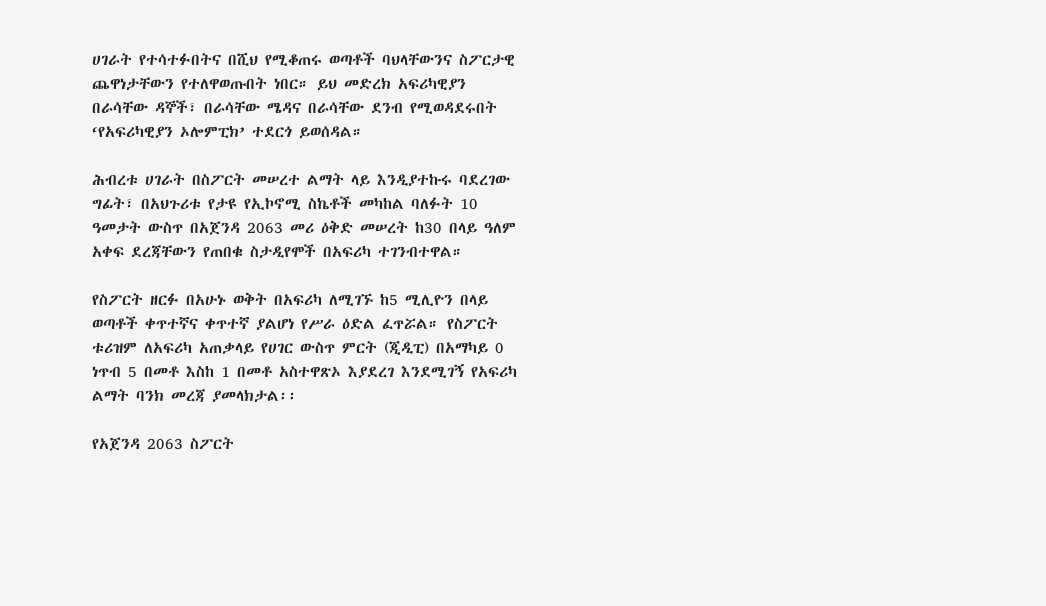ሀገራት የተሳተፉበትና በሺህ የሚቆጠሩ ወጣቶች ባህላቸውንና ስፖርታዊ ጨዋነታቸውን የተለዋወጡበት ነበር። ይህ መድረክ አፍሪካዊያን በራሳቸው ዳኞች፣ በራሳቸው ሜዳና በራሳቸው ደንብ የሚወዳደሩበት ‘የአፍሪካዊያን ኦሎምፒክ’ ተደርጎ ይወሰዳል።

ሕብረቱ ሀገራት በስፖርት መሠረተ ልማት ላይ እንዲያተኩሩ ባደረገው ግፊት፣ በአህጉሪቱ የታዩ የኢኮኖሚ ስኬቶች መካከል ባለፉት 10 ዓመታት ውስጥ በአጀንዳ 2063 መሪ ዕቅድ መሠረት ከ30 በላይ ዓለም አቀፍ ደረጃቸውን የጠበቁ ስታዲየሞች በአፍሪካ ተገንብተዋል።

የስፖርት ዘርፉ በአሁኑ ወቅት በአፍሪካ ለሚገኙ ከ5 ሚሊዮን በላይ ወጣቶች ቀጥተኛና ቀጥተኛ ያልሆነ የሥራ ዕድል ፈጥሯል። የስፖርት ቱሪዝም ለአፍሪካ አጠቃላይ የሀገር ውስጥ ምርት (ጂዲፒ) በአማካይ 0 ነጥብ 5 በመቶ እስከ 1 በመቶ አስተዋጽኦ እያደረገ እንደሚገኝ የአፍሪካ ልማት ባንክ መረጃ ያመላክታል፡፡

የአጀንዳ 2063 ስፖርት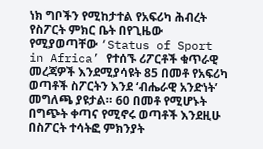ነክ ግቦችን የሚከታተል የአፍሪካ ሕብረት የስፖርት ምክር ቤት በየጊዜው የሚያወጣቸው ‘Status of Sport in Africa’ የተሰኙ ሪፖርቶች ቁጥራዊ መረጃዎች እንደሚያሳዩት 85 በመቶ የአፍሪካ ወጣቶች ስፖርትን እንደ ‘ብሔራዊ አንድነት’ መግለጫ ያዩታል። 60 በመቶ የሚሆኑት በግጭት ቀጣና የሚኖሩ ወጣቶች እንደዚሁ በስፖርት ተሳትፎ ምክንያት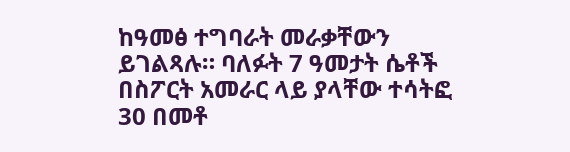ከዓመፅ ተግባራት መራቃቸውን ይገልጻሉ። ባለፉት 7 ዓመታት ሴቶች በስፖርት አመራር ላይ ያላቸው ተሳትፎ 30 በመቶ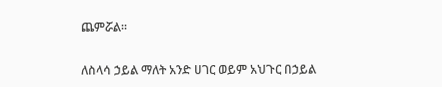ጨምሯል።

ለስላሳ ኃይል ማለት አንድ ሀገር ወይም አህጉር በኃይል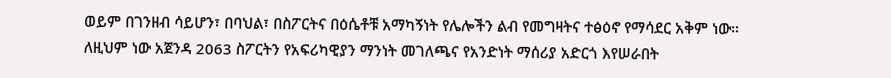ወይም በገንዘብ ሳይሆን፣ በባህል፣ በስፖርትና በዕሴቶቹ አማካኝነት የሌሎችን ልብ የመግዛትና ተፅዕኖ የማሳደር አቅም ነው። ለዚህም ነው አጀንዳ 2063 ስፖርትን የአፍሪካዊያን ማንነት መገለጫና የአንድነት ማሰሪያ አድርጎ እየሠራበት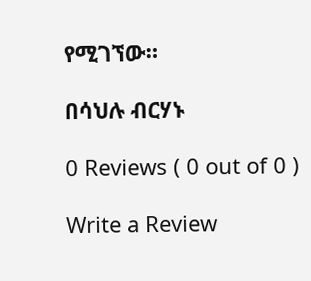የሚገኘው።

በሳህሉ ብርሃኑ

0 Reviews ( 0 out of 0 )

Write a Review